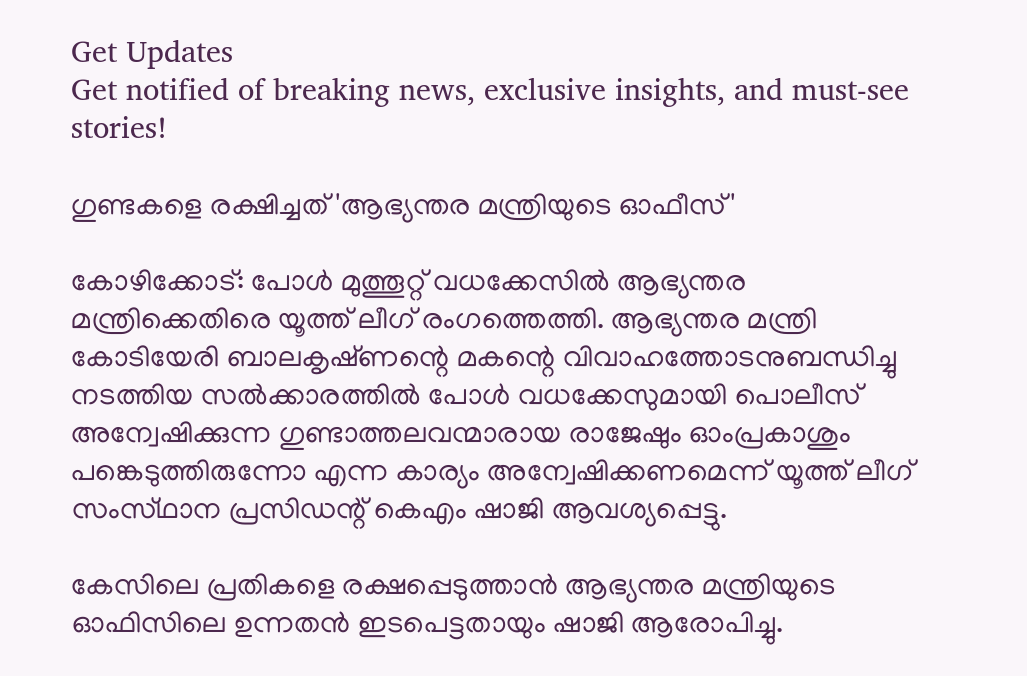Get Updates
Get notified of breaking news, exclusive insights, and must-see stories!

ഗുണ്ടകളെ രക്ഷിച്ചത്‌ 'ആഭ്യന്തര മന്ത്രിയുടെ ഓഫീസ്‌'

കോഴിക്കോട്: പോള്‍ മുത്തൂറ്റ്‌ വധക്കേസില്‍ ആഭ്യന്തര മന്ത്രിക്കെതിരെ യൂത്ത്‌ ലീഗ്‌ രംഗത്തെത്തി. ആഭ്യന്തര മന്ത്രി കോടിയേരി ബാലകൃഷ്‌ണന്റെ മകന്റെ വിവാഹത്തോടനുബന്ധിച്ചു നടത്തിയ സല്‍ക്കാരത്തില്‍ പോള്‍ വധക്കേസുമായി പൊലീസ്‌ അന്വേഷിക്കുന്ന ഗുണ്ടാത്തലവന്മാരായ രാജേഷും ഓംപ്രകാശും പങ്കെടുത്തിരുന്നോ എന്ന കാര്യം അന്വേഷിക്കണമെന്ന്‌ യൂത്ത്‌ ലീഗ്‌ സംസ്‌ഥാന പ്രസിഡന്റ്‌ കെഎം ഷാജി ആവശ്യപ്പെട്ടു.

കേസിലെ പ്രതികളെ രക്ഷപ്പെടുത്താന്‍ ആഭ്യന്തര മന്ത്രിയുടെ ഓഫിസിലെ ഉന്നതന്‍ ഇടപെട്ടതായും ഷാജി ആരോപിച്ചു.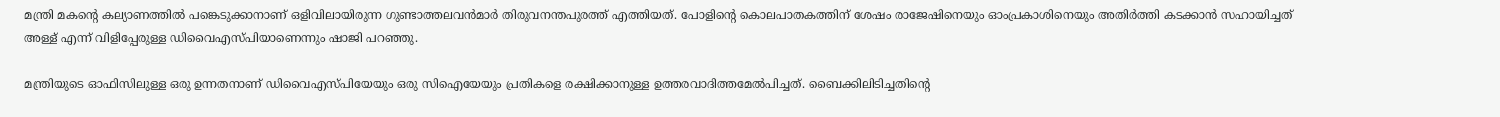മന്ത്രി മകന്റെ കല്യാണത്തില്‍ പങ്കെടുക്കാനാണ്‌ ഒളിവിലായിരുന്ന ഗുണ്ടാത്തലവന്‍മാര്‍ തിരുവനന്തപുരത്ത്‌ എത്തിയത്‌. പോളിന്റെ കൊലപാതകത്തിന്‌ ശേഷം രാജേഷിനെയും ഓംപ്രകാശിനെയും അതിര്‍ത്തി കടക്കാന്‍ സഹായിച്ചത്‌ അള്ള്‌ എന്ന്‌ വിളിപ്പേരുള്ള ഡിവൈഎസ്‌പിയാണെന്നും ഷാജി പറഞ്ഞു.

മന്ത്രിയുടെ ഓഫിസിലുള്ള ഒരു ഉന്നതനാണ്‌ ഡിവൈഎസ്‌പിയേയും ഒരു സിഐയേയും പ്രതികളെ രക്ഷിക്കാനുള്ള ഉത്തരവാദിത്തമേല്‍പിച്ചത്‌. ബൈക്കിലിടിച്ചതിന്റെ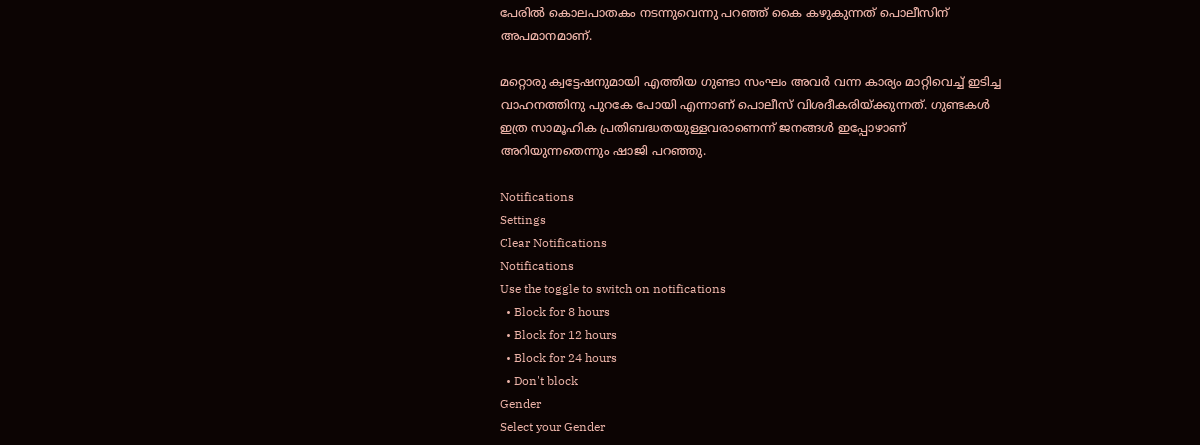പേരില്‍ കൊലപാതകം നടന്നുവെന്നു പറഞ്ഞ്‌ കൈ കഴുകുന്നത്‌ പൊലീസിന്‌ അപമാനമാണ്‌.

മറ്റൊരു ക്വട്ടേഷനുമായി എത്തിയ ഗുണ്ടാ സംഘം അവര്‍ വന്ന കാര്യം മാറ്റിവെച്ച്‌ ഇടിച്ച വാഹനത്തിനു പുറകേ പോയി എന്നാണ്‌ പൊലീസ്‌ വിശദീകരിയ്‌ക്കുന്നത്‌. ഗുണ്ടകള്‍ ഇത്ര സാമൂഹിക പ്രതിബദ്ധതയുള്ളവരാണെന്ന്‌ ജനങ്ങള്‍ ഇപ്പോഴാണ്‌ അറിയുന്നതെന്നും ഷാജി പറഞ്ഞു.

Notifications
Settings
Clear Notifications
Notifications
Use the toggle to switch on notifications
  • Block for 8 hours
  • Block for 12 hours
  • Block for 24 hours
  • Don't block
Gender
Select your Gender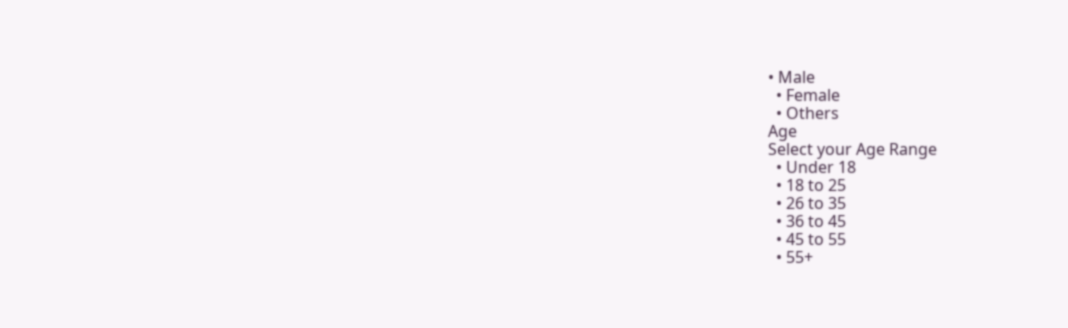• Male
  • Female
  • Others
Age
Select your Age Range
  • Under 18
  • 18 to 25
  • 26 to 35
  • 36 to 45
  • 45 to 55
  • 55+